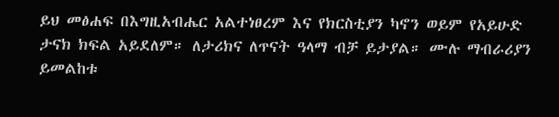ይህ መፅሐፍ በእግዚአብሔር አልተነፀረም እና የክርስቲያን ካኖን ወይም የአይሁድ ታናክ ክፍል አይደለም። ለታሪክና ለጥናት ዓላማ ብቻ ይታያል። ሙሉ ማብራሪያን ይመልከቱ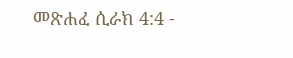መጽሐፈ ሲራክ 4:4 -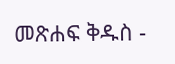መጽሐፍ ቅዱስ -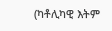(ካቶሊካዊ እትም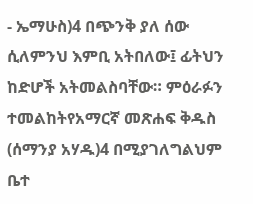- ኤማሁስ)4 በጭንቅ ያለ ሰው ሲለምንህ እምቢ አትበለው፤ ፊትህን ከድሆች አትመልስባቸው። ምዕራፉን ተመልከትየአማርኛ መጽሐፍ ቅዱስ (ሰማንያ አሃዱ)4 በሚያገለግልህም ቤተ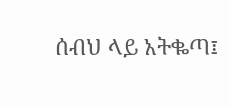ሰብህ ላይ አትቈጣ፤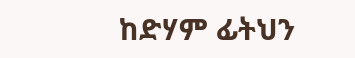ከድሃም ፊትህን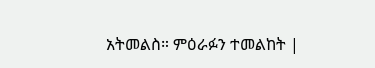አትመልስ። ምዕራፉን ተመልከት |